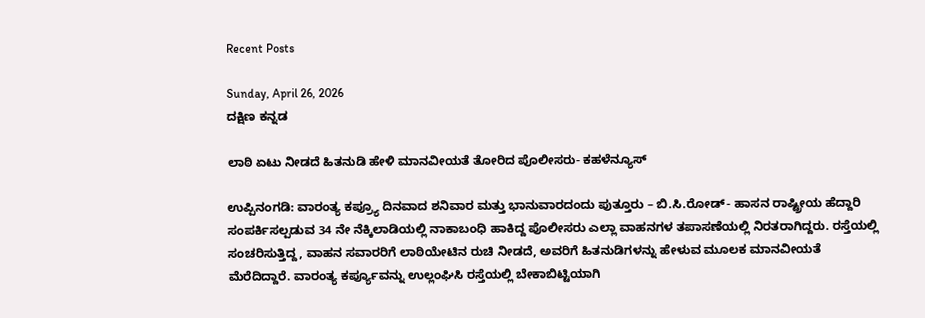Recent Posts

Sunday, April 26, 2026
ದಕ್ಷಿಣ ಕನ್ನಡ

ಲಾಠಿ ಏಟು ನೀಡದೆ ಹಿತನುಡಿ ಹೇಳಿ ಮಾನವೀಯತೆ ತೋರಿದ ಪೊಲೀಸರು- ಕಹಳೆನ್ಯೂಸ್

ಉಪ್ಪಿನಂಗಡಿ: ವಾರಂತ್ಯ ಕಪ್ರ‍್ಯೂ ದಿನವಾದ ಶನಿವಾರ ಮತ್ತು ಭಾನುವಾರದಂದು ಪುತ್ತೂರು – ಬಿ.ಸಿ.ರೋಡ್- ಹಾಸನ ರಾಷ್ಟ್ರೀಯ ಹೆದ್ದಾರಿ ಸಂಪರ್ಕಿಸಲ್ಪಡುವ 34 ನೇ ನೆಕ್ಕಿಲಾಡಿಯಲ್ಲಿ ನಾಕಾಬಂಧಿ ಹಾಕಿದ್ದ ಪೊಲೀಸರು ಎಲ್ಲಾ ವಾಹನಗಳ ತಪಾಸಣೆಯಲ್ಲಿ ನಿರತರಾಗಿದ್ದರು. ರಸ್ತೆಯಲ್ಲಿ ಸಂಚರಿಸುತ್ತಿದ್ದ, ವಾಹನ ಸವಾರರಿಗೆ ಲಾಠಿಯೇಟಿನ ರುಚಿ ನೀಡದೆ, ಅವರಿಗೆ ಹಿತನುಡಿಗಳನ್ನು ಹೇಳುವ ಮೂಲಕ ಮಾನವೀಯತೆ ಮೆರೆದಿದ್ದಾರೆ. ವಾರಂತ್ಯ ಕರ್ಪ್ಯೂವನ್ನು ಉಲ್ಲಂಘಿಸಿ ರಸ್ತೆಯಲ್ಲಿ ಬೇಕಾಬಿಟ್ಟಿಯಾಗಿ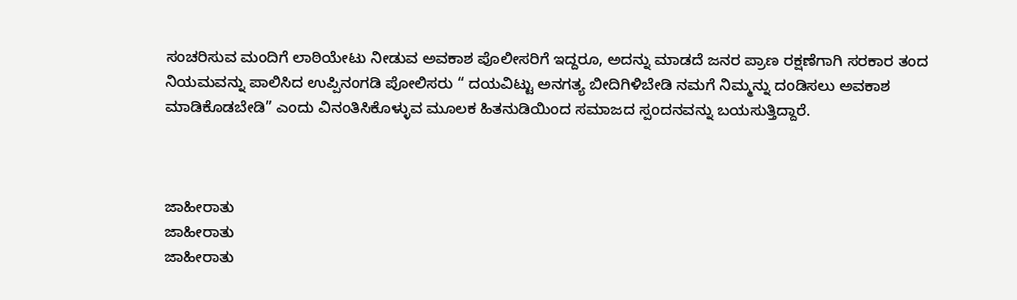ಸಂಚರಿಸುವ ಮಂದಿಗೆ ಲಾಠಿಯೇಟು ನೀಡುವ ಅವಕಾಶ ಪೊಲೀಸರಿಗೆ ಇದ್ದರೂ, ಅದನ್ನು ಮಾಡದೆ ಜನರ ಪ್ರಾಣ ರಕ್ಷಣೆಗಾಗಿ ಸರಕಾರ ತಂದ ನಿಯಮವನ್ನು ಪಾಲಿಸಿದ ಉಪ್ಪಿನಂಗಡಿ ಪೋಲಿಸರು “ ದಯವಿಟ್ಟು ಅನಗತ್ಯ ಬೀದಿಗಿಳಿಬೇಡಿ ನಮಗೆ ನಿಮ್ಮನ್ನು ದಂಡಿಸಲು ಅವಕಾಶ ಮಾಡಿಕೊಡಬೇಡಿ” ಎಂದು ವಿನಂತಿಸಿಕೊಳ್ಳುವ ಮೂಲಕ ಹಿತನುಡಿಯಿಂದ ಸಮಾಜದ ಸ್ಪಂದನವನ್ನು ಬಯಸುತ್ತಿದ್ದಾರೆ.



ಜಾಹೀರಾತು
ಜಾಹೀರಾತು
ಜಾಹೀರಾತು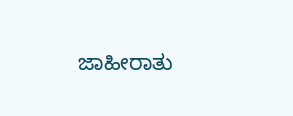ಜಾಹೀರಾತು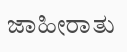ಜಾಹೀರಾತು